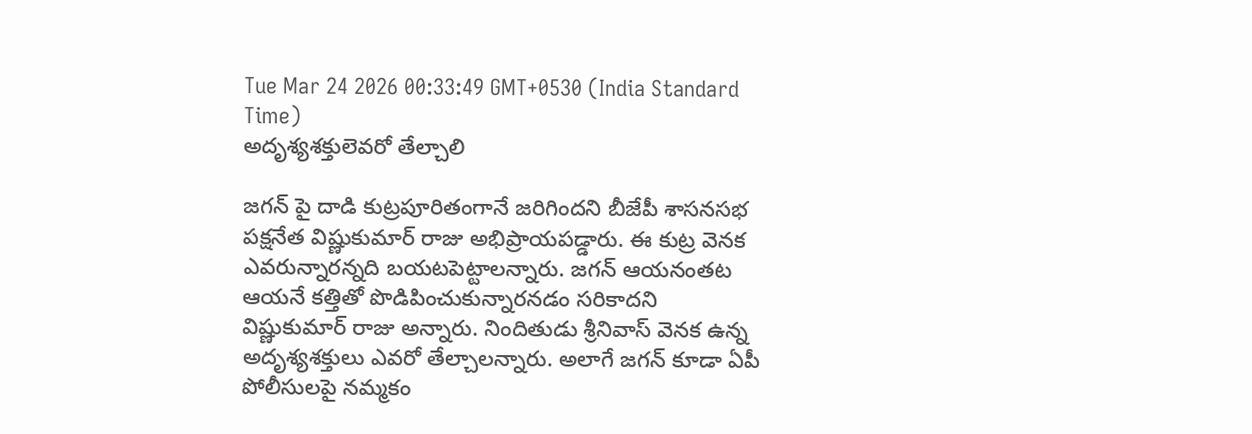Tue Mar 24 2026 00:33:49 GMT+0530 (India Standard Time)
అదృశ్యశక్తులెవరో తేల్చాలి

జగన్ పై దాడి కుట్రపూరితంగానే జరిగిందని బీజేపీ శాసనసభ పక్షనేత విష్ణుకుమార్ రాజు అభిప్రాయపడ్డారు. ఈ కుట్ర వెనక ఎవరున్నారన్నది బయటపెట్టాలన్నారు. జగన్ ఆయనంతట ఆయనే కత్తితో పొడిపించుకున్నారనడం సరికాదని విష్ణుకుమార్ రాజు అన్నారు. నిందితుడు శ్రీనివాస్ వెనక ఉన్న అదృశ్యశక్తులు ఎవరో తేల్చాలన్నారు. అలాగే జగన్ కూడా ఏపీ పోలీసులపై నమ్మకం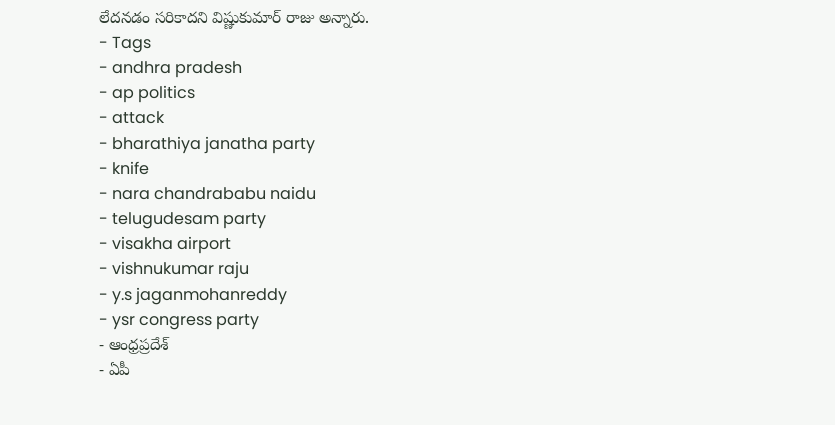లేదనడం సరికాదని విష్ణుకుమార్ రాజు అన్నారు.
- Tags
- andhra pradesh
- ap politics
- attack
- bharathiya janatha party
- knife
- nara chandrababu naidu
- telugudesam party
- visakha airport
- vishnukumar raju
- y.s jaganmohanreddy
- ysr congress party
- ఆంధ్రప్రదేశ్
- ఏపీ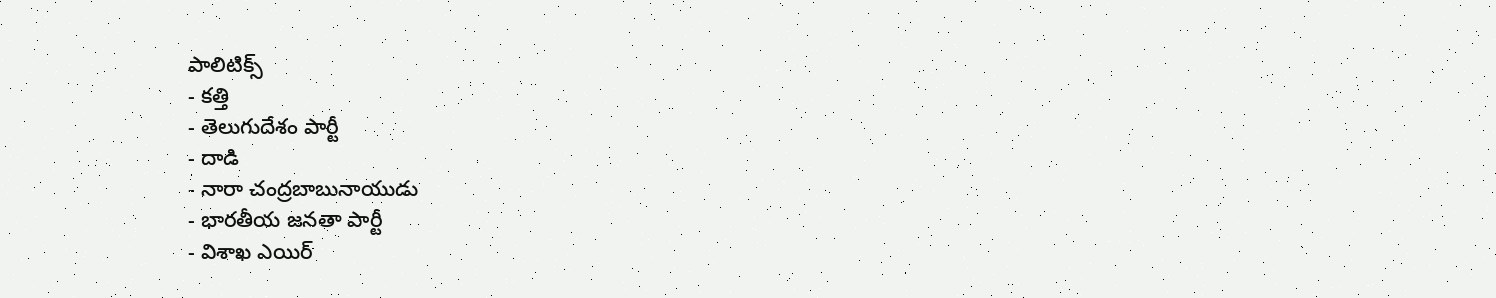పాలిటిక్స్
- కత్తి
- తెలుగుదేశం పార్టీ
- దాడి
- నారా చంద్రబాబునాయుడు
- భారతీయ జనతా పార్టీ
- విశాఖ ఎయిర్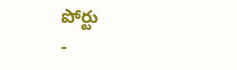పోర్టు
-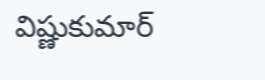విష్ణుకుమార్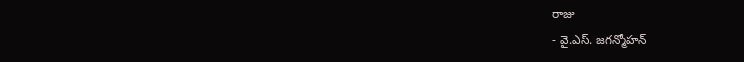రాజు
- వై.ఎస్. జగన్మోహన్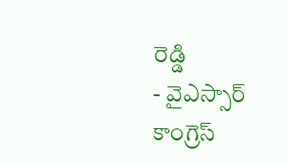రెడ్డి
- వైఎస్సార్ కాంగ్రెస్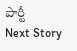పార్టీ
Next Story